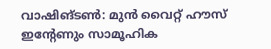വാഷിങ്ടൺ: മുൻ വൈറ്റ് ഹൗസ് ഇന്റേണും സാമൂഹിക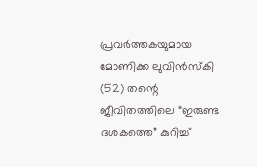പ്രവർത്തകയുമായ മോണിക്ക ലുവിൻസ്കി (52) തന്റെ ജീവിതത്തിലെ “ഇരുണ്ട ദശകത്തെ” കുറിച്ച്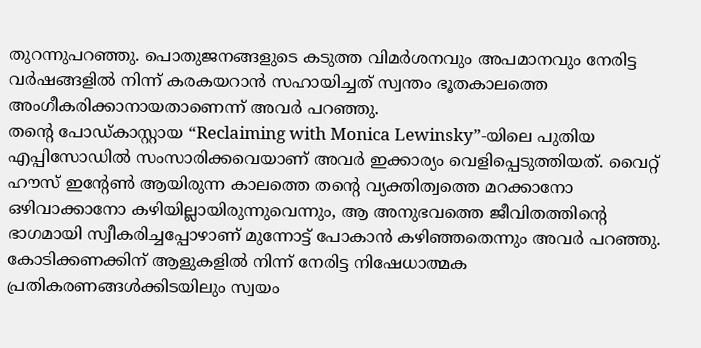തുറന്നുപറഞ്ഞു. പൊതുജനങ്ങളുടെ കടുത്ത വിമർശനവും അപമാനവും നേരിട്ട വർഷങ്ങളിൽ നിന്ന് കരകയറാൻ സഹായിച്ചത് സ്വന്തം ഭൂതകാലത്തെ അംഗീകരിക്കാനായതാണെന്ന് അവർ പറഞ്ഞു.
തന്റെ പോഡ്കാസ്റ്റായ “Reclaiming with Monica Lewinsky”-യിലെ പുതിയ എപ്പിസോഡിൽ സംസാരിക്കവെയാണ് അവർ ഇക്കാര്യം വെളിപ്പെടുത്തിയത്. വൈറ്റ് ഹൗസ് ഇന്റേൺ ആയിരുന്ന കാലത്തെ തന്റെ വ്യക്തിത്വത്തെ മറക്കാനോ ഒഴിവാക്കാനോ കഴിയില്ലായിരുന്നുവെന്നും, ആ അനുഭവത്തെ ജീവിതത്തിന്റെ ഭാഗമായി സ്വീകരിച്ചപ്പോഴാണ് മുന്നോട്ട് പോകാൻ കഴിഞ്ഞതെന്നും അവർ പറഞ്ഞു. കോടിക്കണക്കിന് ആളുകളിൽ നിന്ന് നേരിട്ട നിഷേധാത്മക പ്രതികരണങ്ങൾക്കിടയിലും സ്വയം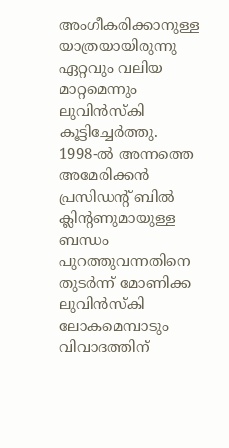അംഗീകരിക്കാനുള്ള യാത്രയായിരുന്നു ഏറ്റവും വലിയ മാറ്റമെന്നും ലുവിൻസ്കി കൂട്ടിച്ചേർത്തു.
1998-ൽ അന്നത്തെ അമേരിക്കൻ പ്രസിഡന്റ് ബിൽ ക്ലിന്റണുമായുള്ള ബന്ധം പുറത്തുവന്നതിനെ തുടർന്ന് മോണിക്ക ലുവിൻസ്കി ലോകമെമ്പാടും വിവാദത്തിന്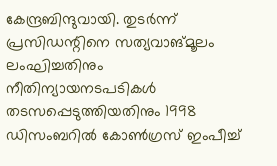കേന്ദ്രബിന്ദുവായി. തുടർന്ന് പ്രസിഡന്റിനെ സത്യവാങ്മൂലം ലംഘിച്ചതിനും നീതിന്യായനടപടികൾ തടസപ്പെടുത്തിയതിനും 1998 ഡിസംബറിൽ കോൺഗ്രസ് ഇംപീച്ച്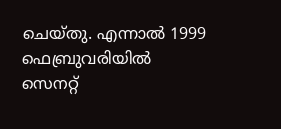ചെയ്തു. എന്നാൽ 1999 ഫെബ്രുവരിയിൽ സെനറ്റ്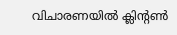വിചാരണയിൽ ക്ലിന്റൺ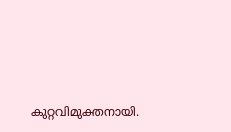കുറ്റവിമുക്തനായി.